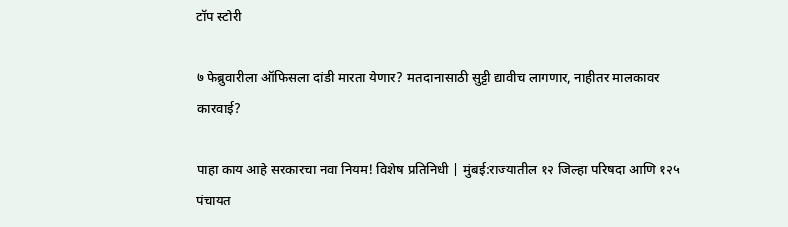टॉप स्टोरी

७ फेब्रुवारीला ऑफिसला दांडी मारता येणार? मतदानासाठी सुट्टी द्यावीच लागणार, नाहीतर मालकावर कारवाई?

पाहा काय आहे सरकारचा नवा नियम! विशेष प्रतिनिधी | मुंबई:राज्यातील १२ जिल्हा परिषदा आणि १२५ पंचायत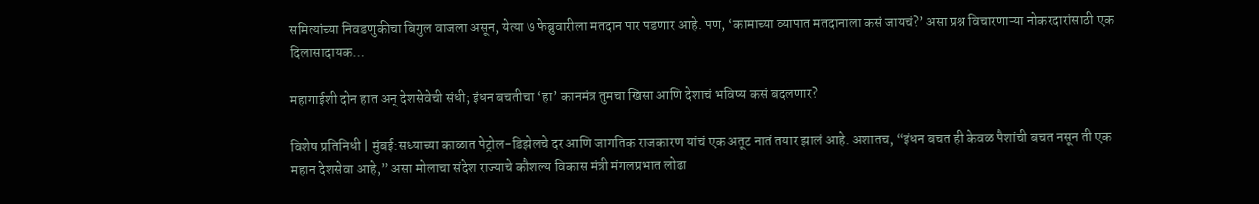समित्यांच्या निवडणुकीचा बिगुल वाजला असून, येत्या ७ फेब्रुवारीला मतदान पार पडणार आहे. पण, ‘कामाच्या व्यापात मतदानाला कसं जायचं?’ असा प्रश्न विचारणाऱ्या नोकरदारांसाठी एक दिलासादायक…

महागाईशी दोन हात अन् देशसेवेची संधी; इंधन बचतीचा ‘हा’ कानमंत्र तुमचा खिसा आणि देशाचं भविष्य कसं बदलणार?

विशेष प्रतिनिधी | मुंबई:सध्याच्या काळात पेट्रोल-डिझेलचे दर आणि जागतिक राजकारण यांचं एक अतूट नातं तयार झालं आहे. अशातच, “इंधन बचत ही केवळ पैशांची बचत नसून ती एक महान देशसेवा आहे,” असा मोलाचा संदेश राज्याचे कौशल्य विकास मंत्री मंगलप्रभात लोढा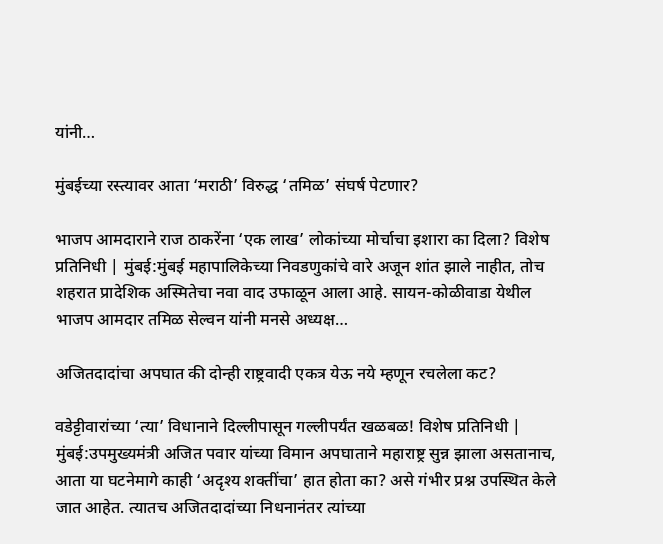यांनी…

मुंबईच्या रस्त्यावर आता ‘मराठी’ विरुद्ध ‘तमिळ’ संघर्ष पेटणार?

भाजप आमदाराने राज ठाकरेंना ‘एक लाख’ लोकांच्या मोर्चाचा इशारा का दिला? विशेष प्रतिनिधी | मुंबई:मुंबई महापालिकेच्या निवडणुकांचे वारे अजून शांत झाले नाहीत, तोच शहरात प्रादेशिक अस्मितेचा नवा वाद उफाळून आला आहे. सायन-कोळीवाडा येथील भाजप आमदार तमिळ सेल्वन यांनी मनसे अध्यक्ष…

अजितदादांचा अपघात की दोन्ही राष्ट्रवादी एकत्र येऊ नये म्हणून रचलेला कट?

वडेट्टीवारांच्या ‘त्या’ विधानाने दिल्लीपासून गल्लीपर्यंत खळबळ! विशेष प्रतिनिधी | मुंबई:उपमुख्यमंत्री अजित पवार यांच्या विमान अपघाताने महाराष्ट्र सुन्न झाला असतानाच, आता या घटनेमागे काही ‘अदृश्य शक्तींचा’ हात होता का? असे गंभीर प्रश्न उपस्थित केले जात आहेत. त्यातच अजितदादांच्या निधनानंतर त्यांच्या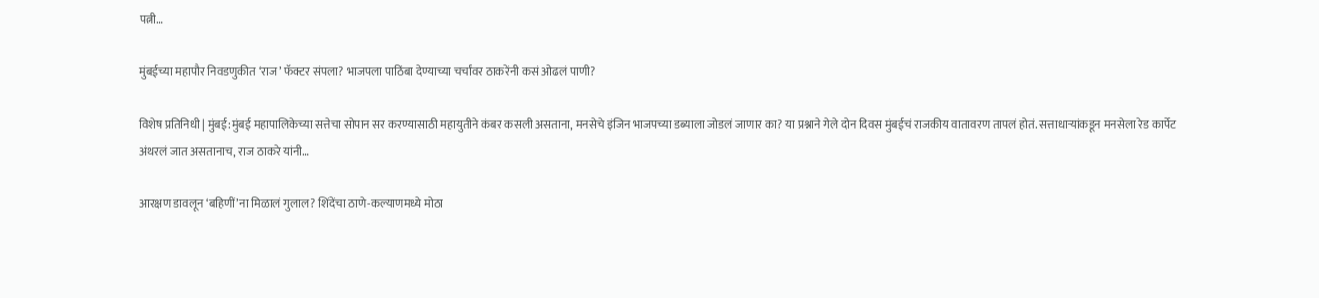पत्नी…

मुंबईच्या महापौर निवडणुकीत ‘राज’ फॅक्टर संपला? भाजपला पाठिंबा देण्याच्या चर्चांवर ठाकरेंनी कसं ओढलं पाणी?

विशेष प्रतिनिधी | मुंबई:मुंबई महापालिकेच्या सत्तेचा सोपान सर करण्यासाठी महायुतीने कंबर कसली असताना, मनसेचे इंजिन भाजपच्या डब्याला जोडलं जाणार का? या प्रश्नाने गेले दोन दिवस मुंबईचं राजकीय वातावरण तापलं होतं. सत्ताधाऱ्यांकडून मनसेला रेड कार्पेट अंथरलं जात असतानाच, राज ठाकरे यांनी…

आरक्षण डावलून ‘बहिणीं’ना मिळालं गुलाल? शिंदेंचा ठाणे-कल्याणमध्ये मोठा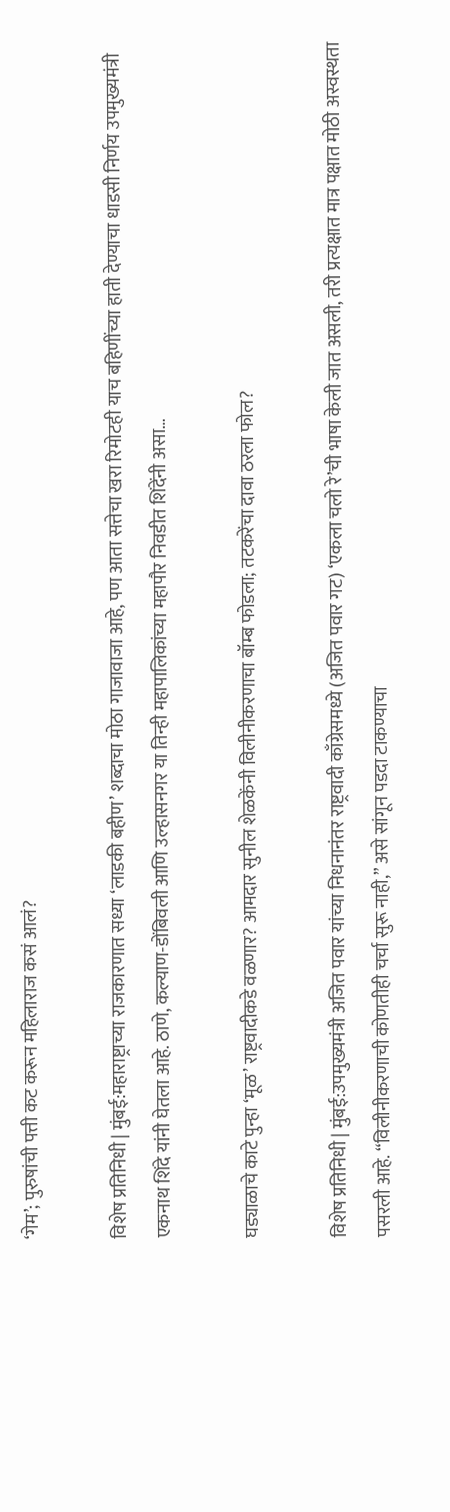‘गेम’; पुरुषांची पत्ती कट करून महिलाराज कसं आलं?

विशेष प्रतिनिधी | मुंबई:महाराष्ट्राच्या राजकारणात सध्या ‘लाडकी बहीण’ शब्दाचा मोठा गाजावाजा आहे, पण आता सत्तेचा खरा रिमोटही याच बहिणींच्या हाती देण्याचा धाडसी निर्णय उपमुख्यमंत्री एकनाथ शिंदे यांनी घेतला आहे. ठाणे, कल्याण-डोंबिवली आणि उल्हासनगर या तिन्ही महापालिकांच्या महापौर निवडीत शिंदेंनी असा…

घड्याळाचे काटे पुन्हा ‘मूळ’ राष्ट्रवादीकडे वळणार? आमदार सुनील शेळकेंनी विलीनीकरणाचा बॉम्ब फोडला; तटकरेंचा दावा ठरला फोल?

विशेष प्रतिनिधी | मुंबई:उपमुख्यमंत्री अजित पवार यांच्या निधनानंतर राष्ट्रवादी काँग्रेसमध्ये (अजित पवार गट) ‘एकला चलो रे’ची भाषा केली जात असली, तरी प्रत्यक्षात मात्र पक्षात मोठी अस्वस्थता पसरली आहे. “विलीनीकरणाची कोणतीही चर्चा सुरू नाही,” असे सांगून पडदा टाकण्याचा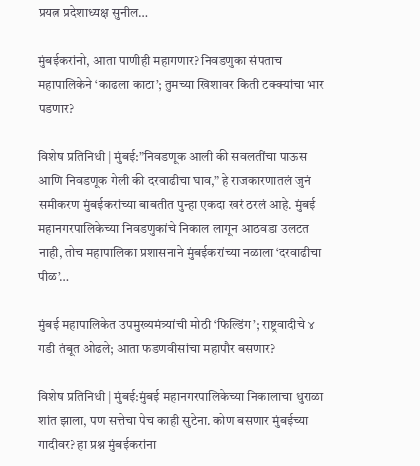प्रयत्न प्रदेशाध्यक्ष सुनील…

मुंबईकरांनो, आता पाणीही महागणार? निवडणुका संपताच महापालिकेने ‘काढला काटा’; तुमच्या खिशावर किती टक्क्यांचा भार पडणार?

विशेष प्रतिनिधी | मुंबई:”निवडणूक आली की सवलतींचा पाऊस आणि निवडणूक गेली की दरवाढीचा घाव,” हे राजकारणातलं जुनं समीकरण मुंबईकरांच्या बाबतीत पुन्हा एकदा खरं ठरलं आहे. मुंबई महानगरपालिकेच्या निवडणुकांचे निकाल लागून आठवडा उलटत नाही, तोच महापालिका प्रशासनाने मुंबईकरांच्या नळाला ‘दरवाढीचा पीळ’…

मुंबई महापालिकेत उपमुख्यमंत्र्यांची मोठी ‘फिल्डिंग’; राष्ट्रवादीचे ४ गडी तंबूत ओढले; आता फडणवीसांचा महापौर बसणार?

विशेष प्रतिनिधी | मुंबई:मुंबई महानगरपालिकेच्या निकालाचा धुराळा शांत झाला, पण सत्तेचा पेच काही सुटेना. कोण बसणार मुंबईच्या गादीवर? हा प्रश्न मुंबईकरांना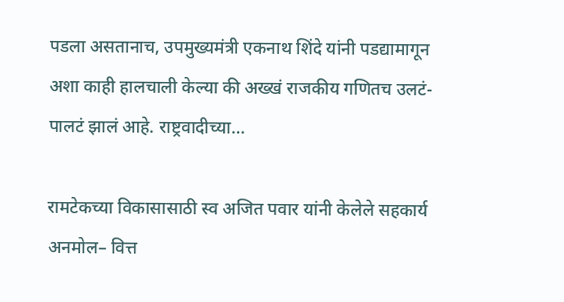पडला असतानाच, उपमुख्यमंत्री एकनाथ शिंदे यांनी पडद्यामागून अशा काही हालचाली केल्या की अख्खं राजकीय गणितच उलटं-पालटं झालं आहे. राष्ट्रवादीच्या…

रामटेकच्या विकासासाठी स्व अजित पवार यांनी केलेले सहकार्य अनमोल– वित्त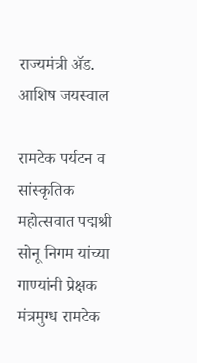राज्यमंत्री ॲड. आशिष जयस्‍वाल

रामटेक पर्यटन व सांस्कृतिक महोत्सवात पद्मश्री सोनू निगम यांच्या गाण्यांनी प्रेक्षक मंत्रमुग्ध रामटेक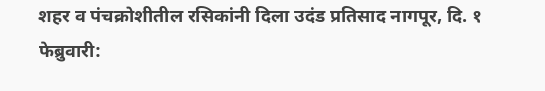शहर व पंचक्रोशीतील रसिकांनी दिला उदंड प्रतिसाद नागपूर, दि. १ फेब्रुवारी: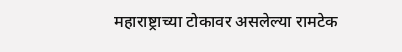महाराष्ट्राच्या टोकावर असलेल्या रामटेक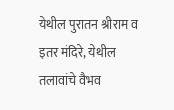येथील पुरातन श्रीराम व इतर मंदिरे, येथील तलावांचे वैभव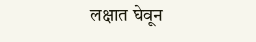लक्षात घेवून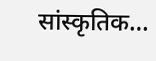सांस्कृतिक…